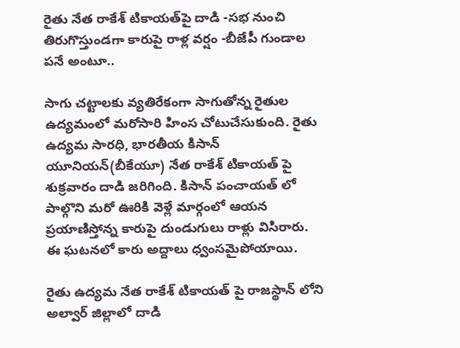రైతు నేత రాకేశ్ టికాయత్‌పై దాడి -సభ నుంచి తిరుగొస్తుండగా కారుపై రాళ్ల వర్షం -బీజేపీ గుండాల పనే అంటూ..

సాగు చట్టాలకు వ్యతిరేకంగా సాగుతోన్న రైతుల ఉద్యమంలో మరోసారి హింస చోటుచేసుకుంది. రైతు ఉద్యమ సారధి, భారతీయ కిసాన్ యూనియన్(బీకేయూ) నేత రాకేశ్ టికాయత్ పై శుక్రవారం దాడి జరిగింది. కిసాన్ పంచాయత్ లో పాల్గొని మరో ఊరికి వెళ్లే మార్గంలో ఆయన ప్రయాణిస్తోన్న కారుపై దుండుగులు రాళ్లు విసిరారు. ఈ ఘటనలో కారు అద్దాలు ధ్వంసమైపోయాయి.

రైతు ఉద్యమ నేత రాకేశ్ టికాయత్ పై రాజస్థాన్ లోని అల్వార్ జిల్లాలో దాడి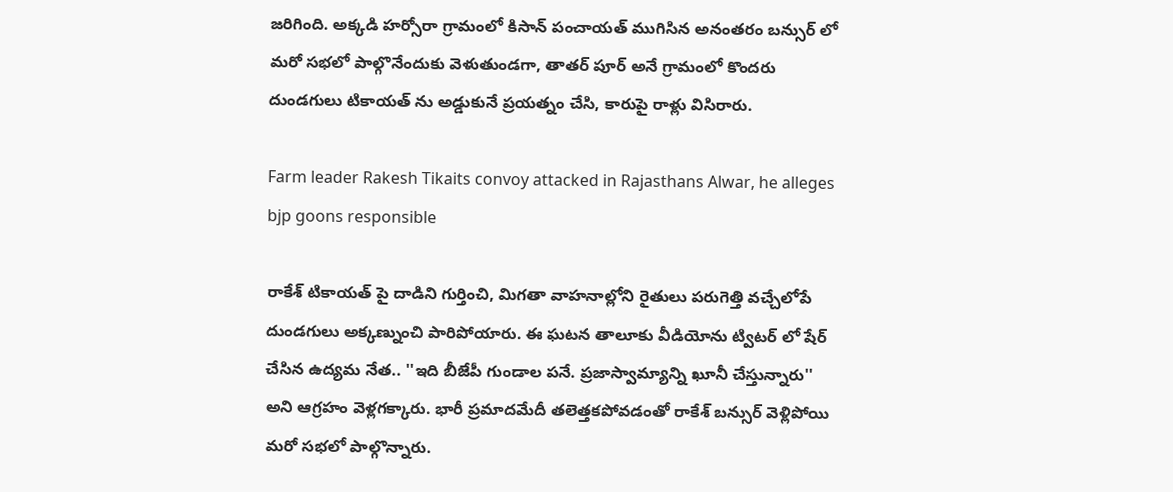జరిగింది. అక్కడి హర్సోరా గ్రామంలో కిసాన్ పంచాయత్ ముగిసిన అనంతరం బన్సుర్ లో మరో సభలో పాల్గొనేందుకు వెళుతుండగా, తాతర్ పూర్ అనే గ్రామంలో కొందరు దుండగులు టికాయత్ ను అడ్డుకునే ప్రయత్నం చేసి, కారుపై రాళ్లు విసిరారు.

Farm leader Rakesh Tikaits convoy attacked in Rajasthans Alwar, he alleges bjp goons responsible

రాకేశ్ టికాయత్ పై దాడిని గుర్తించి, మిగతా వాహనాల్లోని రైతులు పరుగెత్తి వచ్చేలోపే దుండగులు అక్కణ్నుంచి పారిపోయారు. ఈ ఘటన తాలూకు వీడియోను ట్విటర్ లో షేర్ చేసిన ఉద్యమ నేత.. ''ఇది బీజేపీ గుండాల పనే. ప్రజాస్వామ్యాన్ని ఖూనీ చేస్తున్నారు'' అని ఆగ్రహం వెళ్లగక్కారు. భారీ ప్రమాదమేదీ తలెత్తకపోవడంతో రాకేశ్ బన్సుర్ వెళ్లిపోయి మరో సభలో పాల్గొన్నారు.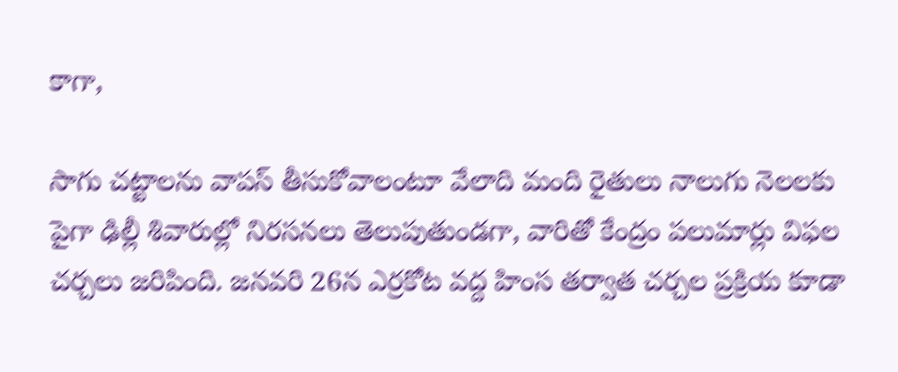కాగా,

సాగు చట్టాలను వాపస్ తీసుకోవాలంటూ వేలాది మంది రైతులు నాలుగు నెలలకు పైగా ఢిల్లీ శివారుల్లో నిరసనలు తెలుపుతుండగా, వారితో కేంద్రం పలుమార్లు విఫల చర్చలు జరిపింది. జనవరి 26న ఎర్రకోట వద్ద హింస తర్వాత చర్చల ప్రక్రియ కూడా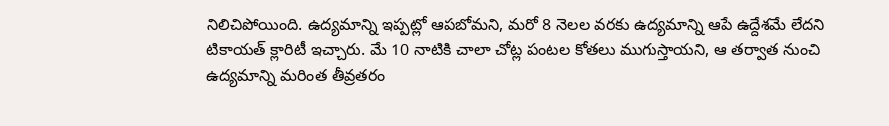నిలిచిపోయింది. ఉద్యమాన్ని ఇప్పట్లో ఆపబోమని, మరో 8 నెలల వరకు ఉద్యమాన్ని ఆపే ఉద్దేశమే లేదని టికాయత్ క్లారిటీ ఇచ్చారు. మే 10 నాటికి చాలా చోట్ల పంటల కోతలు ముగుస్తాయని, ఆ తర్వాత నుంచి ఉద్యమాన్ని మరింత తీవ్రతరం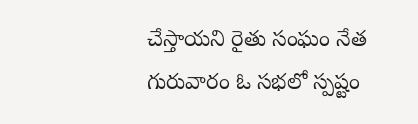చేస్తాయని రైతు సంఘం నేత గురువారం ఓ సభలో స్పష్టం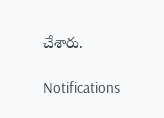చేశారు.

Notifications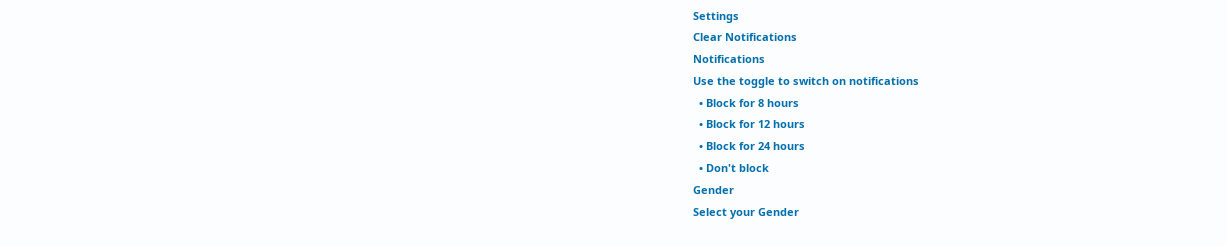Settings
Clear Notifications
Notifications
Use the toggle to switch on notifications
  • Block for 8 hours
  • Block for 12 hours
  • Block for 24 hours
  • Don't block
Gender
Select your Gender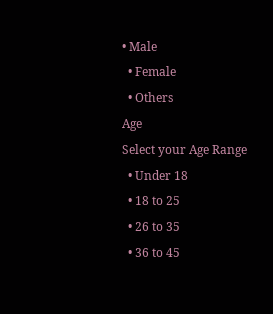• Male
  • Female
  • Others
Age
Select your Age Range
  • Under 18
  • 18 to 25
  • 26 to 35
  • 36 to 45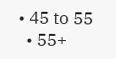• 45 to 55
  • 55+